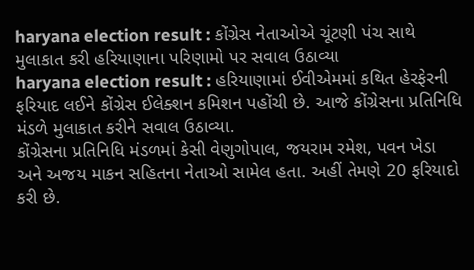haryana election result : કોંગ્રેસ નેતાઓએ ચૂંટણી પંચ સાથે મુલાકાત કરી હરિયાણાના પરિણામો પર સવાલ ઉઠાવ્યા
haryana election result : હરિયાણામાં ઈવીએમમાં કથિત હેરફેરની ફરિયાદ લઈને કોંગ્રેસ ઈલેક્શન કમિશન પહોંચી છે. આજે કોંગ્રેસના પ્રતિનિધિ મંડળે મુલાકાત કરીને સવાલ ઉઠાવ્યા.
કોંગ્રેસના પ્રતિનિધિ મંડળમાં કેસી વેણુગોપાલ, જયરામ રમેશ, પવન ખેડા અને અજય માકન સહિતના નેતાઓ સામેલ હતા. અહીં તેમણે 20 ફરિયાદો કરી છે.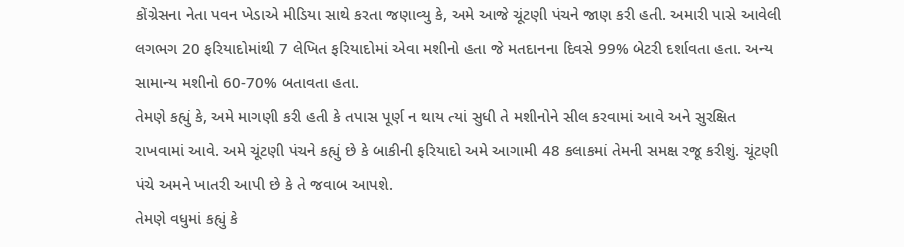કોંગ્રેસના નેતા પવન ખેડાએ મીડિયા સાથે કરતા જણાવ્યુ કે, અમે આજે ચૂંટણી પંચને જાણ કરી હતી. અમારી પાસે આવેલી લગભગ 20 ફરિયાદોમાંથી 7 લેખિત ફરિયાદોમાં એવા મશીનો હતા જે મતદાનના દિવસે 99% બેટરી દર્શાવતા હતા. અન્ય સામાન્ય મશીનો 60-70% બતાવતા હતા.
તેમણે કહ્યું કે, અમે માગણી કરી હતી કે તપાસ પૂર્ણ ન થાય ત્યાં સુધી તે મશીનોને સીલ કરવામાં આવે અને સુરક્ષિત રાખવામાં આવે. અમે ચૂંટણી પંચને કહ્યું છે કે બાકીની ફરિયાદો અમે આગામી 48 કલાકમાં તેમની સમક્ષ રજૂ કરીશું. ચૂંટણી પંચે અમને ખાતરી આપી છે કે તે જવાબ આપશે.
તેમણે વધુમાં કહ્યું કે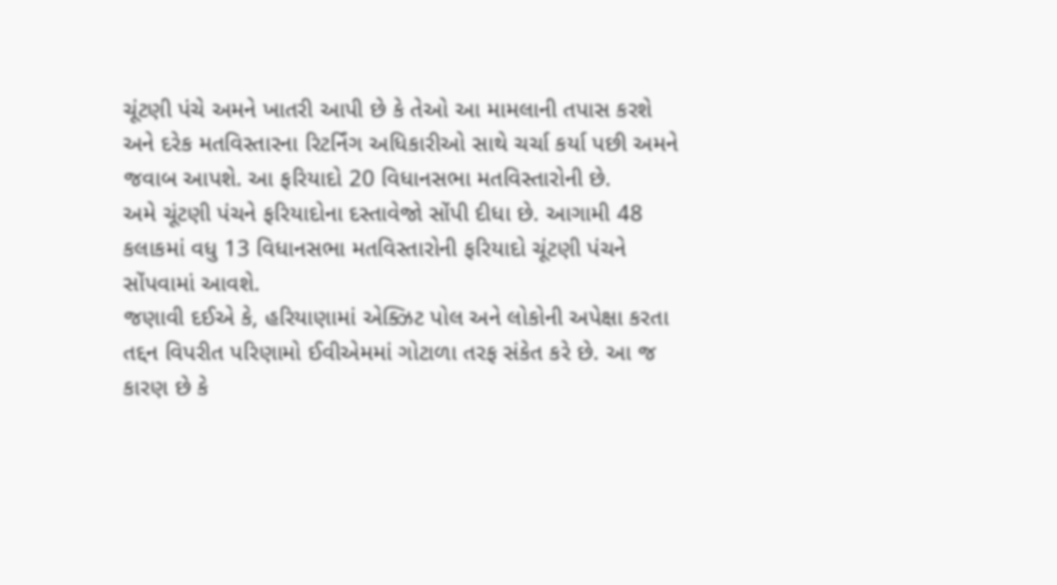ચૂંટણી પંચે અમને ખાતરી આપી છે કે તેઓ આ મામલાની તપાસ કરશે અને દરેક મતવિસ્તારના રિટર્નિંગ અધિકારીઓ સાથે ચર્ચા કર્યા પછી અમને જવાબ આપશે. આ ફરિયાદો 20 વિધાનસભા મતવિસ્તારોની છે.
અમે ચૂંટણી પંચને ફરિયાદોના દસ્તાવેજો સોંપી દીધા છે. આગામી 48 કલાકમાં વધુ 13 વિધાનસભા મતવિસ્તારોની ફરિયાદો ચૂંટણી પંચને સોંપવામાં આવશે.
જણાવી દઈએ કે, હરિયાણામાં એક્ઝિટ પોલ અને લોકોની અપેક્ષા કરતા તદ્દન વિપરીત પરિણામો ઈવીએમમાં ગોટાળા તરફ સંકેત કરે છે. આ જ કારણ છે કે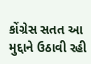કોંગ્રેસ સતત આ મુદ્દાને ઉઠાવી રહી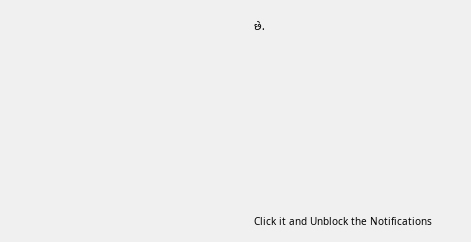છે.












Click it and Unblock the Notifications